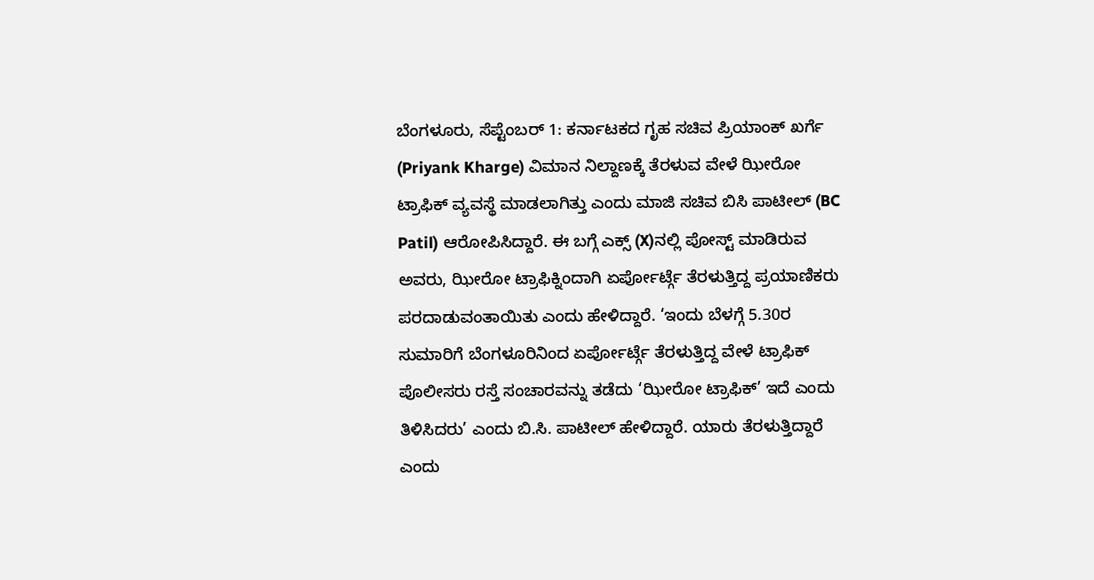ಬೆಂಗಳೂರು, ಸೆಪ್ಟೆಂಬರ್ 1: ಕರ್ನಾಟಕದ ಗೃಹ ಸಚಿವ ಪ್ರಿಯಾಂಕ್ ಖರ್ಗೆ (Priyank Kharge) ವಿಮಾನ ನಿಲ್ದಾಣಕ್ಕೆ ತೆರಳುವ ವೇಳೆ ಝೀರೋ ಟ್ರಾಫಿಕ್ ವ್ಯವಸ್ಥೆ ಮಾಡಲಾಗಿತ್ತು ಎಂದು ಮಾಜಿ ಸಚಿವ ಬಿಸಿ ಪಾಟೀಲ್ (BC Patil) ಆರೋಪಿಸಿದ್ದಾರೆ. ಈ ಬಗ್ಗೆ ಎಕ್ಸ್ (X)ನಲ್ಲಿ ಪೋಸ್ಟ್ ಮಾಡಿರುವ ಅವರು, ಝೀರೋ ಟ್ರಾಫಿಕ್ನಿಂದಾಗಿ ಏರ್ಪೋರ್ಟ್ಗೆ ತೆರಳುತ್ತಿದ್ದ ಪ್ರಯಾಣಿಕರು ಪರದಾಡುವಂತಾಯಿತು ಎಂದು ಹೇಳಿದ್ದಾರೆ. ‘ಇಂದು ಬೆಳಗ್ಗೆ 5.30ರ ಸುಮಾರಿಗೆ ಬೆಂಗಳೂರಿನಿಂದ ಏರ್ಪೋರ್ಟ್ಗೆ ತೆರಳುತ್ತಿದ್ದ ವೇಳೆ ಟ್ರಾಫಿಕ್ ಪೊಲೀಸರು ರಸ್ತೆ ಸಂಚಾರವನ್ನು ತಡೆದು ‘ಝೀರೋ ಟ್ರಾಫಿಕ್’ ಇದೆ ಎಂದು ತಿಳಿಸಿದರು’ ಎಂದು ಬಿ.ಸಿ. ಪಾಟೀಲ್ ಹೇಳಿದ್ದಾರೆ. ಯಾರು ತೆರಳುತ್ತಿದ್ದಾರೆ ಎಂದು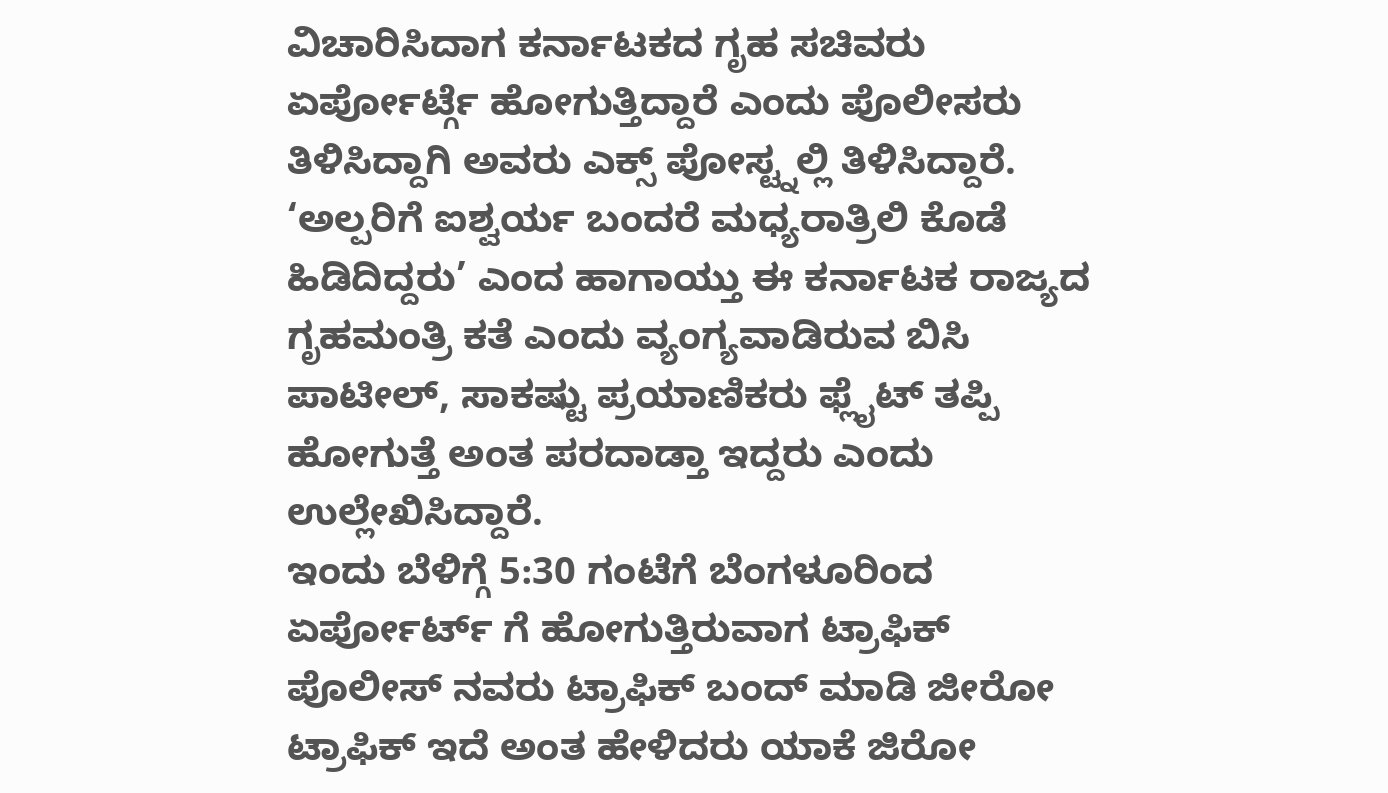ವಿಚಾರಿಸಿದಾಗ ಕರ್ನಾಟಕದ ಗೃಹ ಸಚಿವರು ಏರ್ಪೋರ್ಟ್ಗೆ ಹೋಗುತ್ತಿದ್ದಾರೆ ಎಂದು ಪೊಲೀಸರು ತಿಳಿಸಿದ್ದಾಗಿ ಅವರು ಎಕ್ಸ್ ಪೋಸ್ಟ್ನಲ್ಲಿ ತಿಳಿಸಿದ್ದಾರೆ.
‘ಅಲ್ಪರಿಗೆ ಐಶ್ವರ್ಯ ಬಂದರೆ ಮಧ್ಯರಾತ್ರಿಲಿ ಕೊಡೆ ಹಿಡಿದಿದ್ದರು’ ಎಂದ ಹಾಗಾಯ್ತು ಈ ಕರ್ನಾಟಕ ರಾಜ್ಯದ ಗೃಹಮಂತ್ರಿ ಕತೆ ಎಂದು ವ್ಯಂಗ್ಯವಾಡಿರುವ ಬಿಸಿ ಪಾಟೀಲ್, ಸಾಕಷ್ಟು ಪ್ರಯಾಣಿಕರು ಫ್ಲೈಟ್ ತಪ್ಪಿ ಹೋಗುತ್ತೆ ಅಂತ ಪರದಾಡ್ತಾ ಇದ್ದರು ಎಂದು ಉಲ್ಲೇಖಿಸಿದ್ದಾರೆ.
ಇಂದು ಬೆಳಿಗ್ಗೆ 5:30 ಗಂಟೆಗೆ ಬೆಂಗಳೂರಿಂದ ಏರ್ಪೋರ್ಟ್ ಗೆ ಹೋಗುತ್ತಿರುವಾಗ ಟ್ರಾಫಿಕ್ ಪೊಲೀಸ್ ನವರು ಟ್ರಾಫಿಕ್ ಬಂದ್ ಮಾಡಿ ಜೀರೋ ಟ್ರಾಫಿಕ್ ಇದೆ ಅಂತ ಹೇಳಿದರು ಯಾಕೆ ಜಿರೋ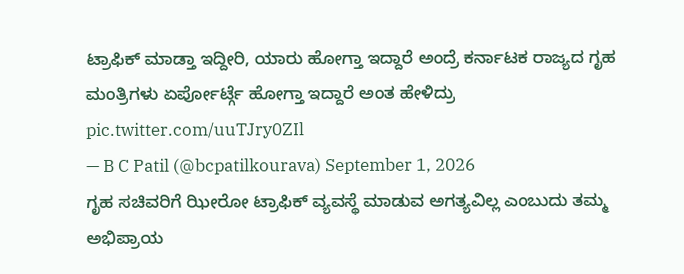ಟ್ರಾಫಿಕ್ ಮಾಡ್ತಾ ಇದ್ದೀರಿ, ಯಾರು ಹೋಗ್ತಾ ಇದ್ದಾರೆ ಅಂದ್ರೆ ಕರ್ನಾಟಕ ರಾಜ್ಯದ ಗೃಹ ಮಂತ್ರಿಗಳು ಏರ್ಪೋರ್ಟ್ಗೆ ಹೋಗ್ತಾ ಇದ್ದಾರೆ ಅಂತ ಹೇಳಿದ್ರು pic.twitter.com/uuTJry0ZIl
— B C Patil (@bcpatilkourava) September 1, 2026
ಗೃಹ ಸಚಿವರಿಗೆ ಝೀರೋ ಟ್ರಾಫಿಕ್ ವ್ಯವಸ್ಥೆ ಮಾಡುವ ಅಗತ್ಯವಿಲ್ಲ ಎಂಬುದು ತಮ್ಮ ಅಭಿಪ್ರಾಯ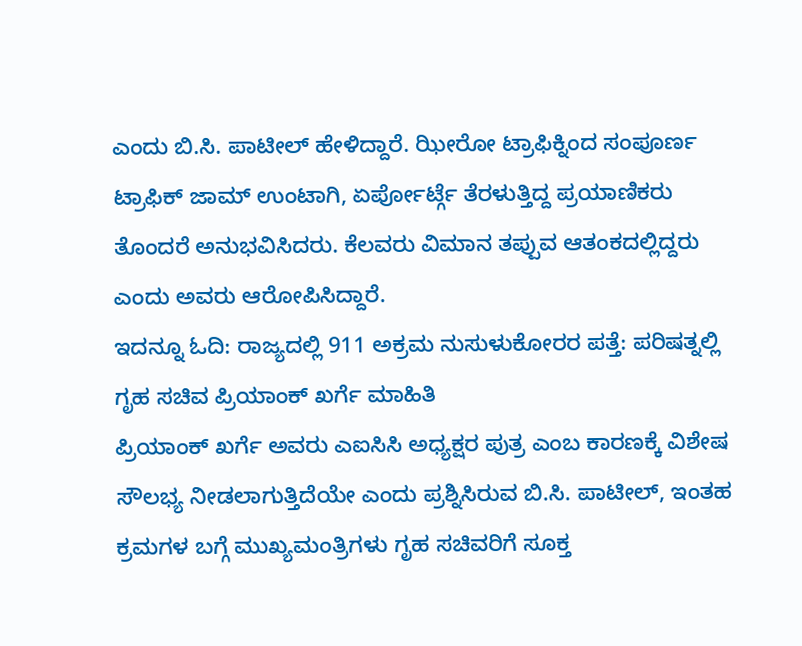ಎಂದು ಬಿ.ಸಿ. ಪಾಟೀಲ್ ಹೇಳಿದ್ದಾರೆ. ಝೀರೋ ಟ್ರಾಫಿಕ್ನಿಂದ ಸಂಪೂರ್ಣ ಟ್ರಾಫಿಕ್ ಜಾಮ್ ಉಂಟಾಗಿ, ಏರ್ಪೋರ್ಟ್ಗೆ ತೆರಳುತ್ತಿದ್ದ ಪ್ರಯಾಣಿಕರು ತೊಂದರೆ ಅನುಭವಿಸಿದರು. ಕೆಲವರು ವಿಮಾನ ತಪ್ಪುವ ಆತಂಕದಲ್ಲಿದ್ದರು ಎಂದು ಅವರು ಆರೋಪಿಸಿದ್ದಾರೆ.
ಇದನ್ನೂ ಓದಿ: ರಾಜ್ಯದಲ್ಲಿ 911 ಅಕ್ರಮ ನುಸುಳುಕೋರರ ಪತ್ತೆ: ಪರಿಷತ್ನಲ್ಲಿ ಗೃಹ ಸಚಿವ ಪ್ರಿಯಾಂಕ್ ಖರ್ಗೆ ಮಾಹಿತಿ
ಪ್ರಿಯಾಂಕ್ ಖರ್ಗೆ ಅವರು ಎಐಸಿಸಿ ಅಧ್ಯಕ್ಷರ ಪುತ್ರ ಎಂಬ ಕಾರಣಕ್ಕೆ ವಿಶೇಷ ಸೌಲಭ್ಯ ನೀಡಲಾಗುತ್ತಿದೆಯೇ ಎಂದು ಪ್ರಶ್ನಿಸಿರುವ ಬಿ.ಸಿ. ಪಾಟೀಲ್, ಇಂತಹ ಕ್ರಮಗಳ ಬಗ್ಗೆ ಮುಖ್ಯಮಂತ್ರಿಗಳು ಗೃಹ ಸಚಿವರಿಗೆ ಸೂಕ್ತ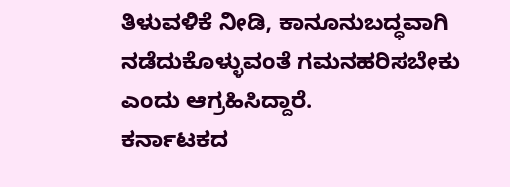ತಿಳುವಳಿಕೆ ನೀಡಿ, ಕಾನೂನುಬದ್ಧವಾಗಿ ನಡೆದುಕೊಳ್ಳುವಂತೆ ಗಮನಹರಿಸಬೇಕು ಎಂದು ಆಗ್ರಹಿಸಿದ್ದಾರೆ.
ಕರ್ನಾಟಕದ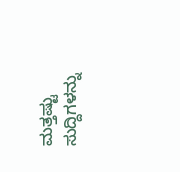ಮತ್ತಷ್ಟು ಸುದ್ದಿಗಳನ್ನು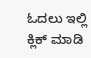ಓದಲು ಇಲ್ಲಿ ಕ್ಲಿಕ್ ಮಾಡಿ